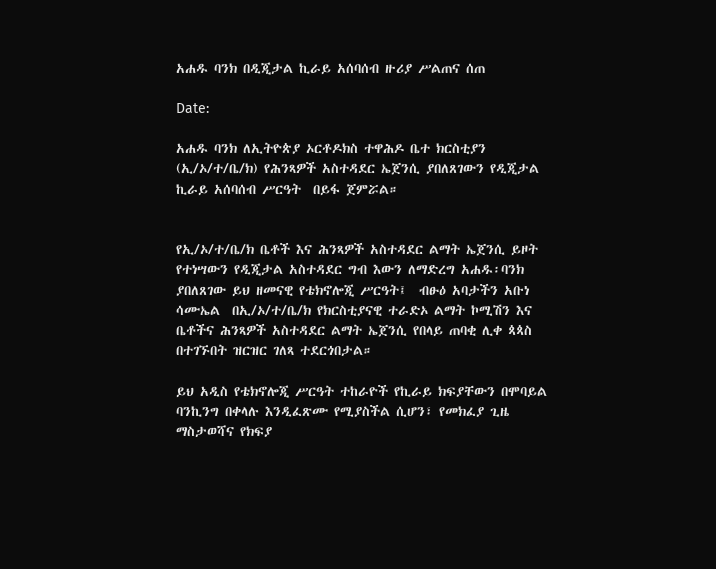አሐዱ ባንክ በዲጂታል ኪራይ አሰባሰብ ዙሪያ ሥልጠና ሰጠ

Date:

አሐዱ ባንክ ለኢትዮጵያ ኦርቶዶክስ ተዋሕዶ ቤተ ክርስቲያን (ኢ/ኦ/ተ/ቤ/ክ) የሕንጻዎች አስተዳደር ኤጀንሲ ያበለጸገውን የዲጂታል ኪራይ አሰባሰብ ሥርዓት  በይፋ ጀምሯል።


የኢ/ኦ/ተ/ቤ/ክ ቤቶች እና ሕንጻዎች አስተዳደር ልማት ኤጀንሲ ይዞት የተነሣውን የዲጂታል አስተዳደር ግብ እውን ለማድረግ አሐዱ፡ባንክ ያበለጸገው ይህ ዘመናዊ የቴክኖሎጂ ሥርዓት፤  ብፁዕ አባታችን አቡነ ሳሙኤል  በኢ/ኦ/ተ/ቤ/ክ የክርስቲያናዊ ተራድኦ ልማት ኮሚሽን እና ቤቶችና ሕንጻዎች አስተዳደር ልማት ኤጀንሲ የበላይ ጠባቂ ሊቀ ጳጳስ  በተገኙበት ዝርዝር ገለጻ ተደርጎበታል።

ይህ አዲስ የቴክኖሎጂ ሥርዓት ተከራዮች የኪራይ ክፍያቸውን በሞባይል ባንኪንግ በቀላሉ እንዲፈጽሙ የሚያስችል ሲሆን፣ የመክፈያ ጊዜ ማስታወሻና የክፍያ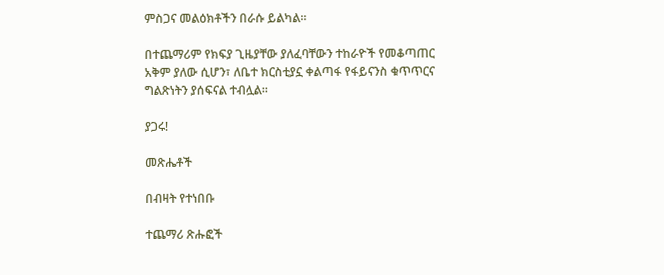ምስጋና መልዕክቶችን በራሱ ይልካል።

በተጨማሪም የክፍያ ጊዜያቸው ያለፈባቸውን ተከራዮች የመቆጣጠር አቅም ያለው ሲሆን፣ ለቤተ ክርስቲያኗ ቀልጣፋ የፋይናንስ ቁጥጥርና ግልጽነትን ያሰፍናል ተብሏል።

ያጋሩ!

መጽሔቶች

በብዛት የተነበቡ

ተጨማሪ ጽሑፎች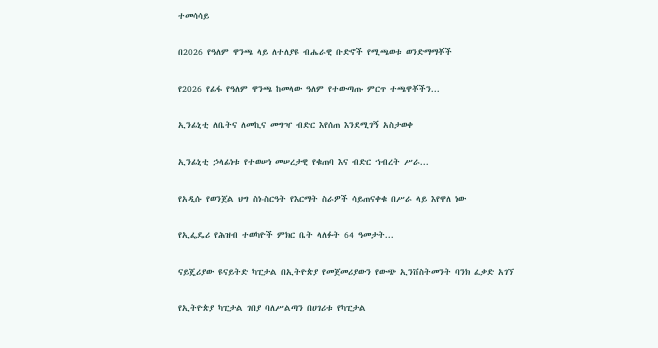ተመሳሳይ

በ2026 የዓለም ዋንጫ ላይ ለተለያዩ ብሔራዊ ቡድኖች የሚጫወቱ ወንድማማቾች

የ2026 የፊፋ የዓለም ዋንጫ ከመላው ዓለም የተውጣጡ ምርጥ ተጫዋቾችን...

ኢንፊኒቲ ለቤትና ለመኪና መግዣ ብድር እየሰጠ እንደሚገኝ አስታወቀ

ኢንፊኒቲ ኃላፊነቱ የተወሠነ መሠረታዊ የቁጠባ እና ብድር ኀብረት ሥራ...

የአዲሱ የወንጀል ህግ ስነ-ስርዓት የእርማት ስራዎች ሳይጠናቀቁ በሥራ ላይ እየዋለ ነው

የኢፌዴሪ የሕዝብ ተወካዮች ምክር ቤት ላለፉት 64 ዓመታት...

ናይጄሪያው ዩናይትድ ካፒታል በኢትዮጵያ የመጀመሪያውን የውጭ ኢንቨስትመንት ባንክ ፈቃድ አገኘ

የኢትዮጵያ ካፒታል ገበያ ባለሥልጣን በሀገሪቱ የካፒታል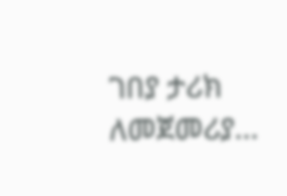ገበያ ታሪክ ለመጀመሪያ...